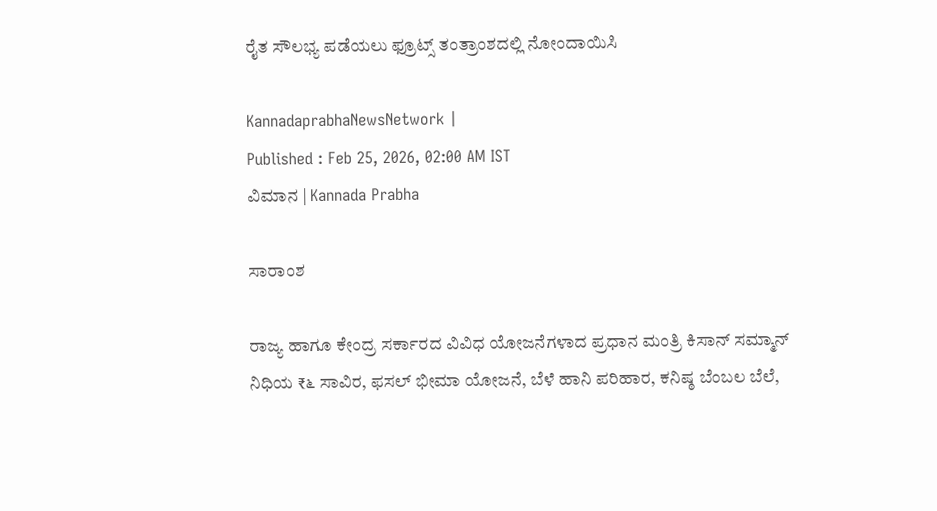ರೈತ ಸೌಲಭ್ಯ ಪಡೆಯಲು ಫ್ರೂಟ್ಸ್‌ ತಂತ್ರಾಂಶದಲ್ಲಿ ನೋಂದಾಯಿಸಿ

KannadaprabhaNewsNetwork |
Published : Feb 25, 2026, 02:00 AM IST
ವಿಮಾನ | Kannada Prabha

ಸಾರಾಂಶ

ರಾಜ್ಯ ಹಾಗೂ ಕೇಂದ್ರ ಸರ್ಕಾರದ ವಿವಿಧ ಯೋಜನೆಗಳಾದ ಪ್ರಧಾನ ಮಂತ್ರಿ ಕಿಸಾನ್ ಸಮ್ಮಾನ್ ನಿಧಿಯ ₹೬ ಸಾವಿರ, ಫಸಲ್ ಭೀಮಾ ಯೋಜನೆ, ಬೆಳೆ ಹಾನಿ ಪರಿಹಾರ, ಕನಿಷ್ಠ ಬೆಂಬಲ ಬೆಲೆ,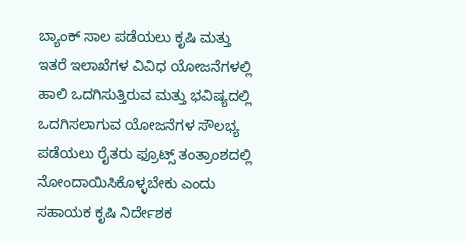ಬ್ಯಾಂಕ್‌ ಸಾಲ ಪಡೆಯಲು ಕೃಷಿ ಮತ್ತು ಇತರೆ ಇಲಾಖೆಗಳ ವಿವಿಧ ಯೋಜನೆಗಳಲ್ಲಿ ಹಾಲಿ ಒದಗಿಸುತ್ತಿರುವ ಮತ್ತು ಭವಿಷ್ಯದಲ್ಲಿ ಒದಗಿಸಲಾಗುವ ಯೋಜನೆಗಳ ಸೌಲಭ್ಯ ಪಡೆಯಲು ರೈತರು ಫ್ರೂಟ್ಸ್ ತಂತ್ರಾಂಶದಲ್ಲಿ ನೋಂದಾಯಿಸಿಕೊಳ್ಳಬೇಕು ಎಂದು ಸಹಾಯಕ ಕೃಷಿ ನಿರ್ದೇಶಕ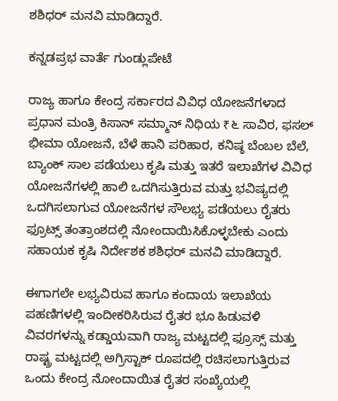ಶಶಿಧರ್‌ ಮನವಿ ಮಾಡಿದ್ದಾರೆ.

ಕನ್ನಡಪ್ರಭ ವಾರ್ತೆ ಗುಂಡ್ಲುಪೇಟೆ

ರಾಜ್ಯ ಹಾಗೂ ಕೇಂದ್ರ ಸರ್ಕಾರದ ವಿವಿಧ ಯೋಜನೆಗಳಾದ ಪ್ರಧಾನ ಮಂತ್ರಿ ಕಿಸಾನ್ ಸಮ್ಮಾನ್ ನಿಧಿಯ ₹೬ ಸಾವಿರ, ಫಸಲ್ ಭೀಮಾ ಯೋಜನೆ, ಬೆಳೆ ಹಾನಿ ಪರಿಹಾರ, ಕನಿಷ್ಠ ಬೆಂಬಲ ಬೆಲೆ, ಬ್ಯಾಂಕ್‌ ಸಾಲ ಪಡೆಯಲು ಕೃಷಿ ಮತ್ತು ಇತರೆ ಇಲಾಖೆಗಳ ವಿವಿಧ ಯೋಜನೆಗಳಲ್ಲಿ ಹಾಲಿ ಒದಗಿಸುತ್ತಿರುವ ಮತ್ತು ಭವಿಷ್ಯದಲ್ಲಿ ಒದಗಿಸಲಾಗುವ ಯೋಜನೆಗಳ ಸೌಲಭ್ಯ ಪಡೆಯಲು ರೈತರು ಫ್ರೂಟ್ಸ್ ತಂತ್ರಾಂಶದಲ್ಲಿ ನೋಂದಾಯಿಸಿಕೊಳ್ಳಬೇಕು ಎಂದು ಸಹಾಯಕ ಕೃಷಿ ನಿರ್ದೇಶಕ ಶಶಿಧರ್‌ ಮನವಿ ಮಾಡಿದ್ದಾರೆ.

ಈಗಾಗಲೇ ಲಭ್ಯವಿರುವ ಹಾಗೂ ಕಂದಾಯ ಇಲಾಖೆಯ ಪಹಣಿಗಳಲ್ಲಿ ಇಂದೀಕರಿಸಿರುವ ರೈತರ ಭೂ ಹಿಡುವಳಿ ವಿವರಗಳನ್ನು ಕಡ್ಡಾಯವಾಗಿ ರಾಜ್ಯ ಮಟ್ಟದಲ್ಲಿ ಫ್ರೂಸ್ಸ್‌ ಮತ್ತು ರಾಷ್ಟ್ರ ಮಟ್ಟದಲ್ಲಿ ಅಗ್ರಿಸ್ಟಾಕ್‌ ರೂಪದಲ್ಲಿ ರಚಿಸಲಾಗುತ್ತಿರುವ ಒಂದು ಕೇಂದ್ರ ನೋಂದಾಯಿತ ರೈತರ ಸಂಖ್ಯೆಯಲ್ಲಿ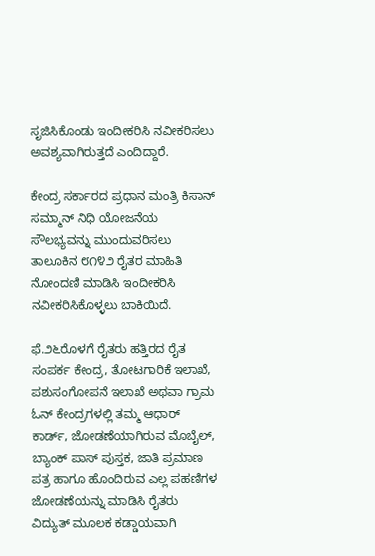ಸೃಜಿಸಿಕೊಂಡು ಇಂದೀಕರಿಸಿ ನವೀಕರಿಸಲು ಅವಶ್ಯವಾಗಿರುತ್ತದೆ ಎಂದಿದ್ದಾರೆ.

ಕೇಂದ್ರ ಸರ್ಕಾರದ ಪ್ರಧಾನ ಮಂತ್ರಿ ಕಿಸಾನ್ ಸಮ್ಮಾನ್ ನಿಧಿ ಯೋಜನೆಯ ಸೌಲಭ್ಯವನ್ನು ಮುಂದುವರಿಸಲು ತಾಲೂಕಿನ ೮೧೪೨ ರೈತರ ಮಾಹಿತಿ ನೋಂದಣಿ ಮಾಡಿಸಿ ಇಂದೀಕರಿಸಿ ನವೀಕರಿಸಿಕೊಳ್ಳಲು ಬಾಕಿಯಿದೆ.

ಫೆ.೨೬ರೊಳಗೆ ರೈತರು ಹತ್ತಿರದ ರೈತ ಸಂಪರ್ಕ ಕೇಂದ್ರ, ತೋಟಗಾರಿಕೆ ಇಲಾಖೆ, ಪಶುಸಂಗೋಪನೆ ಇಲಾಖೆ ಅಥವಾ ಗ್ರಾಮ ಓನ್ ಕೇಂದ್ರಗಳಲ್ಲಿ ತಮ್ಮ ಆಧಾರ್ ಕಾರ್ಡ್, ಜೋಡಣೆಯಾಗಿರುವ ಮೊಬೈಲ್, ಬ್ಯಾಂಕ್‌ ಪಾಸ್‌ ಪುಸ್ತಕ, ಜಾತಿ ಪ್ರಮಾಣ ಪತ್ರ ಹಾಗೂ ಹೊಂದಿರುವ ಎಲ್ಲ ಪಹಣಿಗಳ ಜೋಡಣೆಯನ್ನು ಮಾಡಿಸಿ ರೈತರು ವಿದ್ಯುತ್ ಮೂಲಕ ಕಡ್ಡಾಯವಾಗಿ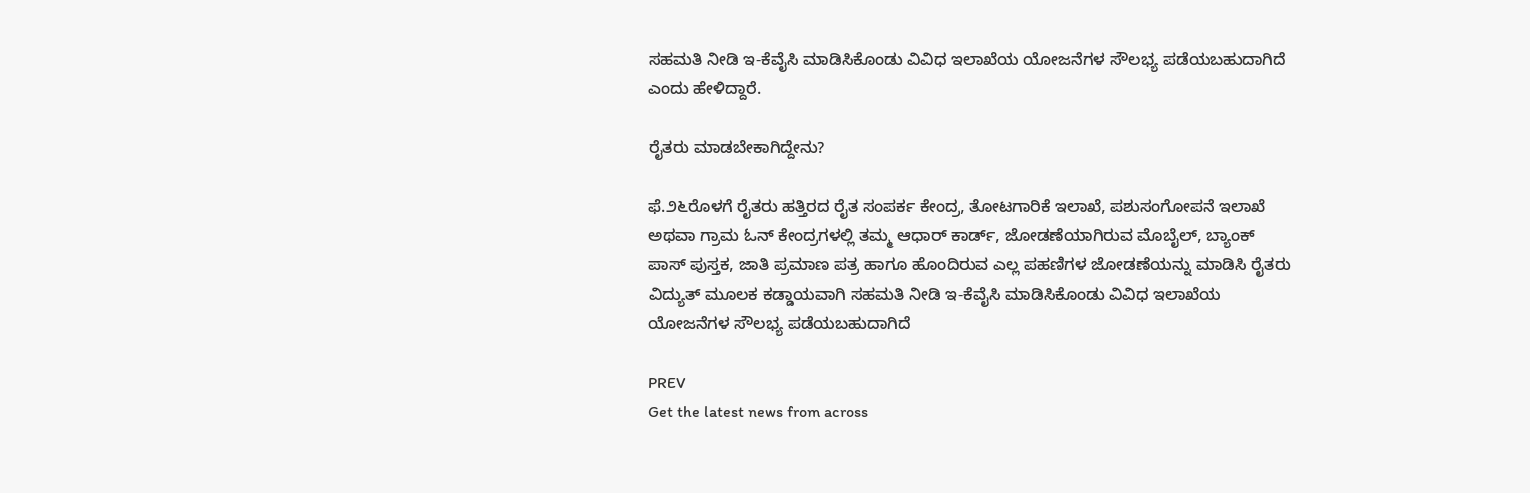ಸಹಮತಿ ನೀಡಿ ಇ-ಕೆವೈಸಿ ಮಾಡಿಸಿಕೊಂಡು ವಿವಿಧ ಇಲಾಖೆಯ ಯೋಜನೆಗಳ ಸೌಲಭ್ಯ ಪಡೆಯಬಹುದಾಗಿದೆ ಎಂದು ಹೇಳಿದ್ದಾರೆ.

ರೈತರು ಮಾಡಬೇಕಾಗಿದ್ದೇನು?

ಫೆ.೨೬ರೊಳಗೆ ರೈತರು ಹತ್ತಿರದ ರೈತ ಸಂಪರ್ಕ ಕೇಂದ್ರ, ತೋಟಗಾರಿಕೆ ಇಲಾಖೆ, ಪಶುಸಂಗೋಪನೆ ಇಲಾಖೆ ಅಥವಾ ಗ್ರಾಮ ಓನ್ ಕೇಂದ್ರಗಳಲ್ಲಿ ತಮ್ಮ ಆಧಾರ್ ಕಾರ್ಡ್, ಜೋಡಣೆಯಾಗಿರುವ ಮೊಬೈಲ್, ಬ್ಯಾಂಕ್‌ ಪಾಸ್‌ ಪುಸ್ತಕ, ಜಾತಿ ಪ್ರಮಾಣ ಪತ್ರ ಹಾಗೂ ಹೊಂದಿರುವ ಎಲ್ಲ ಪಹಣಿಗಳ ಜೋಡಣೆಯನ್ನು ಮಾಡಿಸಿ ರೈತರು ವಿದ್ಯುತ್ ಮೂಲಕ ಕಡ್ಡಾಯವಾಗಿ ಸಹಮತಿ ನೀಡಿ ಇ-ಕೆವೈಸಿ ಮಾಡಿಸಿಕೊಂಡು ವಿವಿಧ ಇಲಾಖೆಯ ಯೋಜನೆಗಳ ಸೌಲಭ್ಯ ಪಡೆಯಬಹುದಾಗಿದೆ

PREV
Get the latest news from across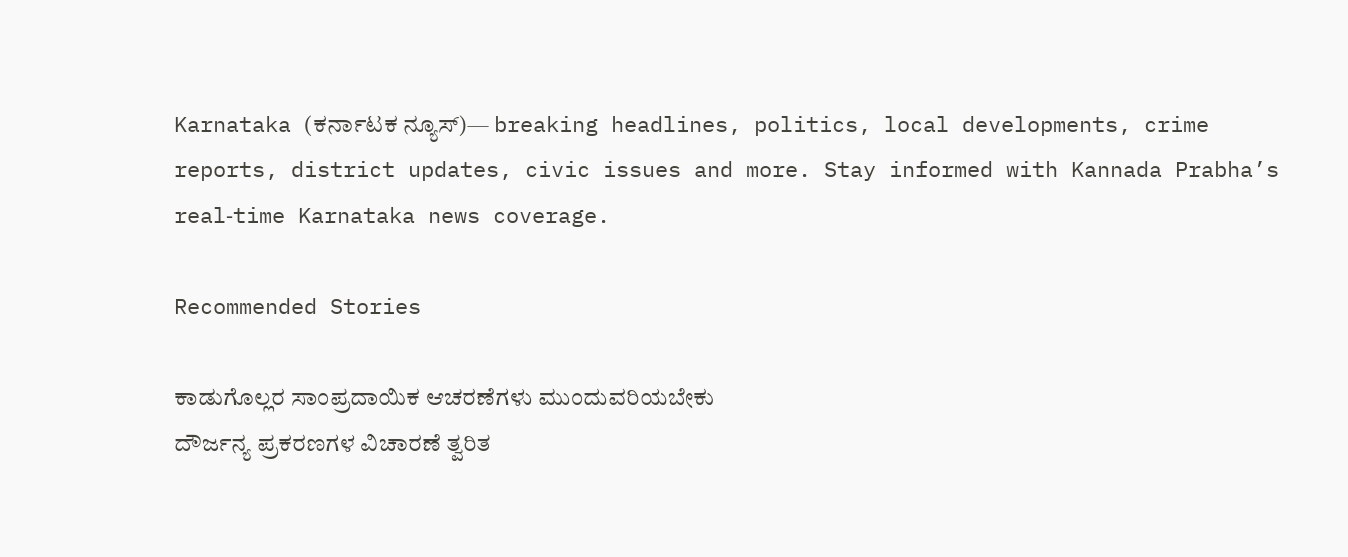Karnataka (ಕರ್ನಾಟಕ ನ್ಯೂಸ್)— breaking headlines, politics, local developments, crime reports, district updates, civic issues and more. Stay informed with Kannada Prabha’s real‑time Karnataka news coverage.

Recommended Stories

ಕಾಡುಗೊಲ್ಲರ ಸಾಂಪ್ರದಾಯಿಕ ಆಚರಣೆಗಳು ಮುಂದುವರಿಯಬೇಕು
ದೌರ್ಜನ್ಯ ಪ್ರಕರಣಗಳ ವಿಚಾರಣೆ ತ್ವರಿತ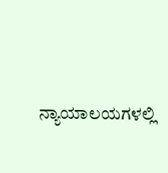ನ್ಯಾಯಾಲಯಗಳಲ್ಲಿ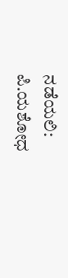ನಡೆಯಲಿ: ಪಿ.ಯಶೋಧ